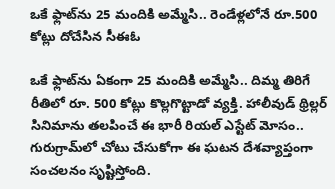ఒకే ఫ్లాట్‌ను 25 మందికి అమ్మేసి.. రెండేళ్లలోనే రూ.500 కోట్లు దోచేసిన సీఈఓ

ఒకే ఫ్లాట్‌ను ఏకంగా 25 మందికి అమ్మేసి.. దిమ్మ తిరిగే రీతిలో రూ. 500 కోట్లు కొల్లగొట్టాడో వ్యక్తి. హాలీవుడ్ థ్రిల్లర్ సినిమాను తలపించే ఈ భారీ రియల్ ఎస్టేట్ మోసం.. గురుగ్రామ్‌లో చోటు చేసుకోగా ఈ ఘటన దేశవ్యాప్తంగా సంచలనం సృష్టిస్తోంది.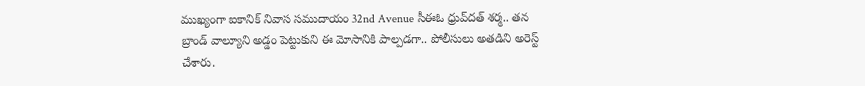ముఖ్యంగా ఐకానిక్ నివాస సముదాయం 32nd Avenue సీఈఓ ధ్రువ్‌దత్ శర్మ.. తన బ్రాండ్ వాల్యూని అడ్డం పెట్టుకుని ఈ మోసానికి పాల్పడగా.. పోలీసులు అతడిని అరెస్ట్ చేశారు.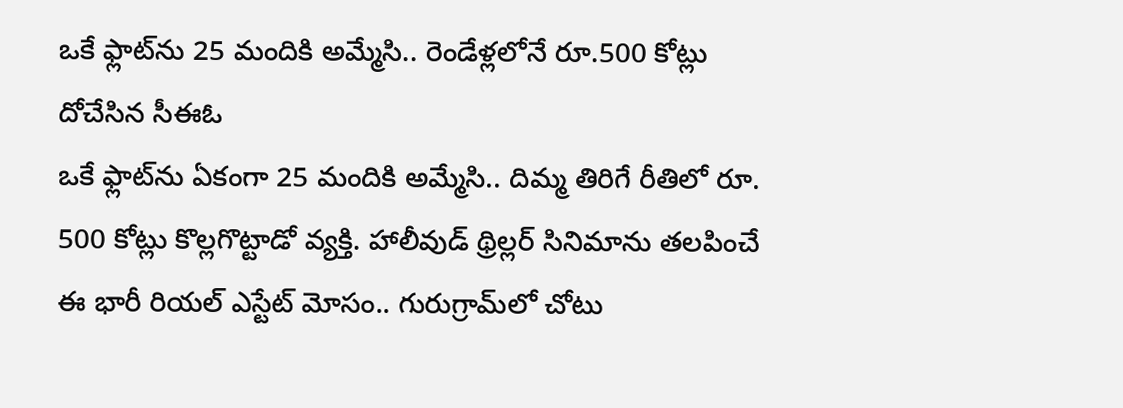ఒకే ఫ్లాట్‌ను 25 మందికి అమ్మేసి.. రెండేళ్లలోనే రూ.500 కోట్లు దోచేసిన సీఈఓ
ఒకే ఫ్లాట్‌ను ఏకంగా 25 మందికి అమ్మేసి.. దిమ్మ తిరిగే రీతిలో రూ. 500 కోట్లు కొల్లగొట్టాడో వ్యక్తి. హాలీవుడ్ థ్రిల్లర్ సినిమాను తలపించే ఈ భారీ రియల్ ఎస్టేట్ మోసం.. గురుగ్రామ్‌లో చోటు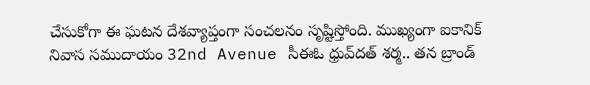చేసుకోగా ఈ ఘటన దేశవ్యాప్తంగా సంచలనం సృష్టిస్తోంది. ముఖ్యంగా ఐకానిక్ నివాస సముదాయం 32nd Avenue సీఈఓ ధ్రువ్‌దత్ శర్మ.. తన బ్రాండ్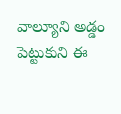వాల్యూని అడ్డం పెట్టుకుని ఈ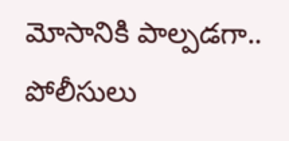మోసానికి పాల్పడగా.. పోలీసులు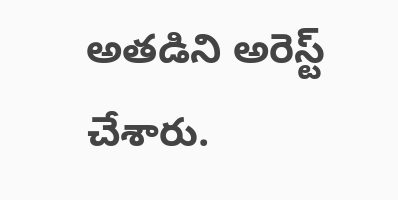అతడిని అరెస్ట్ చేశారు.